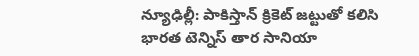న్యూఢిల్లీ: పాకిస్తాన్ క్రికెట్ జట్టుతో కలిసి భారత టెన్నిస్ తార సానియా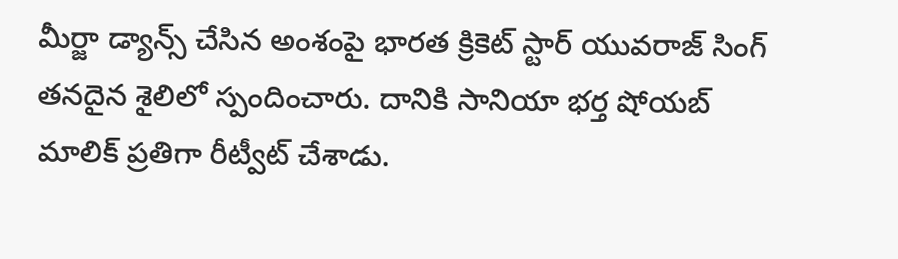మీర్జా డ్యాన్స్ చేసిన అంశంపై భారత క్రికెట్ స్టార్ యువరాజ్ సింగ్ తనదైన శైలిలో స్పందించారు. దానికి సానియా భర్త షోయబ్ మాలిక్ ప్రతిగా రీట్వీట్ చేశాడు.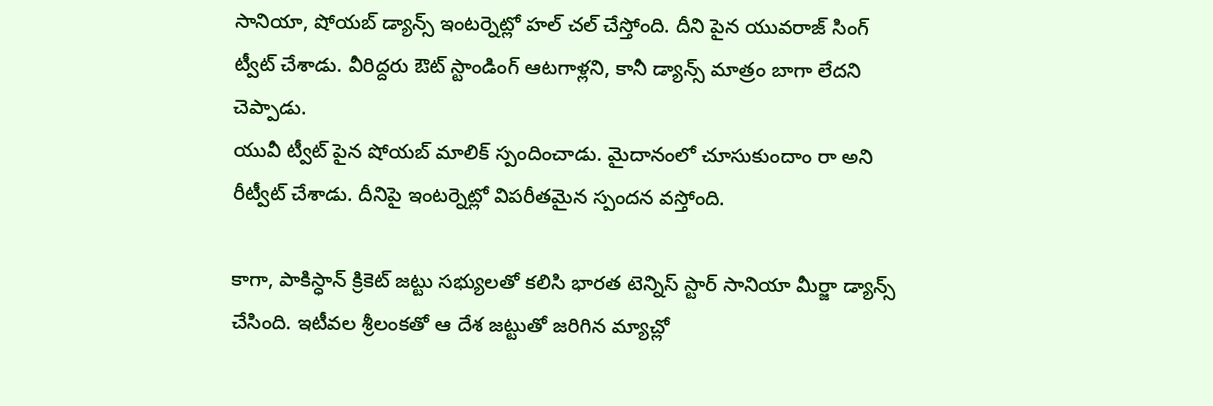సానియా, షోయబ్ డ్యాన్స్ ఇంటర్నెట్లో హల్ చల్ చేస్తోంది. దీని పైన యువరాజ్ సింగ్ ట్వీట్ చేశాడు. వీరిద్దరు ఔట్ స్టాండింగ్ ఆటగాళ్లని, కానీ డ్యాన్స్ మాత్రం బాగా లేదని చెప్పాడు.
యువీ ట్వీట్ పైన షోయబ్ మాలిక్ స్పందించాడు. మైదానంలో చూసుకుందాం రా అని రీట్వీట్ చేశాడు. దీనిపై ఇంటర్నెట్లో విపరీతమైన స్పందన వస్తోంది.

కాగా, పాకిస్ధాన్ క్రికెట్ జట్టు సభ్యులతో కలిసి భారత టెన్నిస్ స్టార్ సానియా మీర్జా డ్యాన్స్ చేసింది. ఇటీవల శ్రీలంకతో ఆ దేశ జట్టుతో జరిగిన మ్యాచ్లో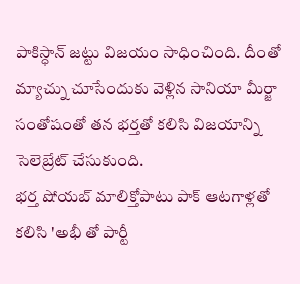పాకిస్ధాన్ జట్టు విజయం సాధించింది. దీంతో మ్యాచ్ను చూసేందుకు వెళ్లిన సానియా మీర్జా సంతోషంతో తన భర్తతో కలిసి విజయాన్ని సెలెబ్రేట్ చేసుకుంది.
భర్త షోయబ్ మాలిక్తోపాటు పాక్ ఆటగాళ్లతో కలిసి 'అభీ తో పార్టీ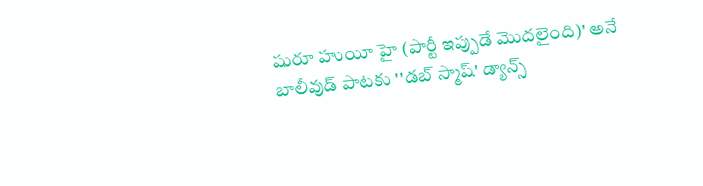షురూ హుయీ హై (పార్టీ ఇప్పుడే మొదలైంది)' అనే బాలీవుడ్ పాటకు ''డబ్ స్మాష్' డ్యాన్స్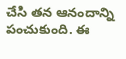చేసి తన ఆనందాన్ని పంచుకుంది. ఈ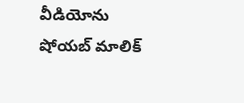వీడియోను షోయబ్ మాలిక్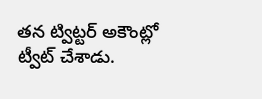తన ట్విట్టర్ అకౌంట్లో ట్వీట్ చేశాడు.